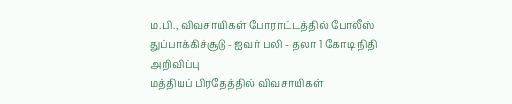ம.பி., விவசாயிகள் போராட்டத்தில் போலீஸ் துப்பாக்கிச்சூடு - ஐவர் பலி - தலா 1 கோடி நிதி அறிவிப்பு
மத்தியப் பிரதேத்தில் விவசாயிகள்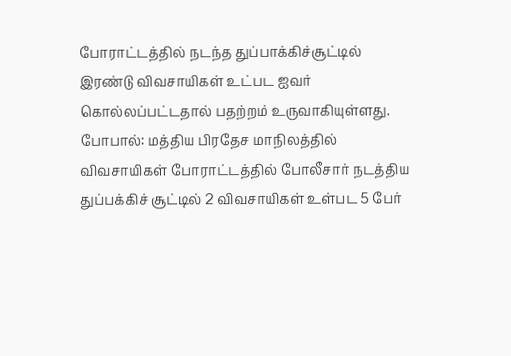போராட்டத்தில் நடந்த துப்பாக்கிச்சூட்டில் இரண்டு விவசாயிகள் உட்பட ஐவர் கொல்லப்பட்டதால் பதற்றம் உருவாகியுள்ளது.
போபால்: மத்திய பிரதேச மாநிலத்தில் விவசாயிகள் போராட்டத்தில் போலீசார் நடத்திய துப்பக்கிச் சூட்டில் 2 விவசாயிகள் உள்பட 5 பேர்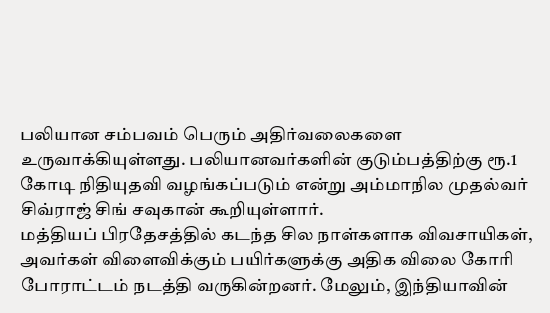பலியான சம்பவம் பெரும் அதிர்வலைகளை உருவாக்கியுள்ளது. பலியானவர்களின் குடும்பத்திற்கு ரூ.1 கோடி நிதியுதவி வழங்கப்படும் என்று அம்மாநில முதல்வர் சிவ்ராஜ் சிங் சவுகான் கூறியுள்ளார்.
மத்தியப் பிரதேசத்தில் கடந்த சில நாள்களாக விவசாயிகள், அவர்கள் விளைவிக்கும் பயிர்களுக்கு அதிக விலை கோரி போராட்டம் நடத்தி வருகின்றனர். மேலும், இந்தியாவின்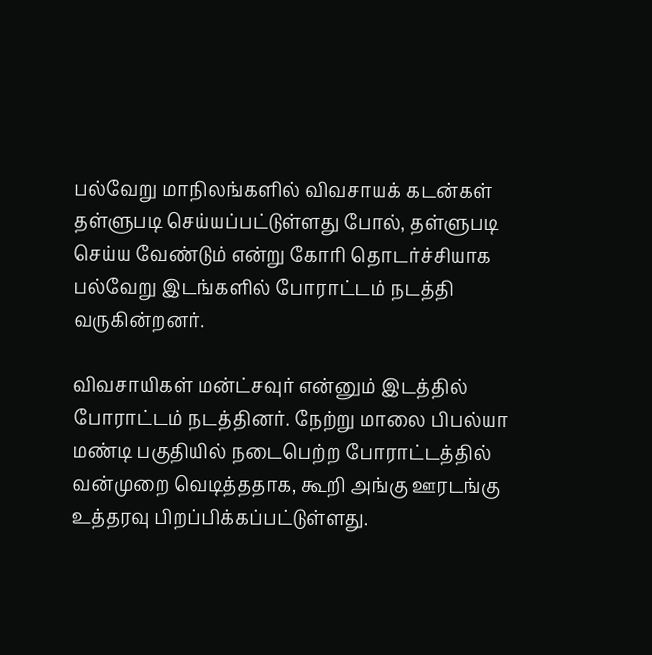பல்வேறு மாநிலங்களில் விவசாயக் கடன்கள் தள்ளுபடி செய்யப்பட்டுள்ளது போல், தள்ளுபடி செய்ய வேண்டும் என்று கோரி தொடர்ச்சியாக பல்வேறு இடங்களில் போராட்டம் நடத்தி வருகின்றனர்.

விவசாயிகள் மன்ட்சவுர் என்னும் இடத்தில் போராட்டம் நடத்தினர். நேற்று மாலை பிபல்யா மண்டி பகுதியில் நடைபெற்ற போராட்டத்தில் வன்முறை வெடித்ததாக, கூறி அங்கு ஊரடங்கு உத்தரவு பிறப்பிக்கப்பட்டுள்ளது.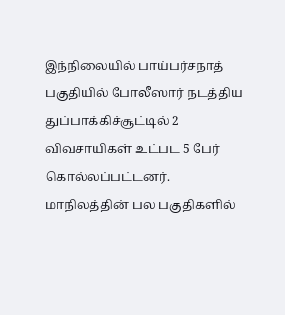இந்நிலையில் பாய்பர்சநாத் பகுதியில் போலீஸார் நடத்திய துப்பாக்கிச்சூட்டில் 2 விவசாயிகள் உட்பட 5 பேர் கொல்லப்பட்டனர்.
மாநிலத்தின் பல பகுதிகளில்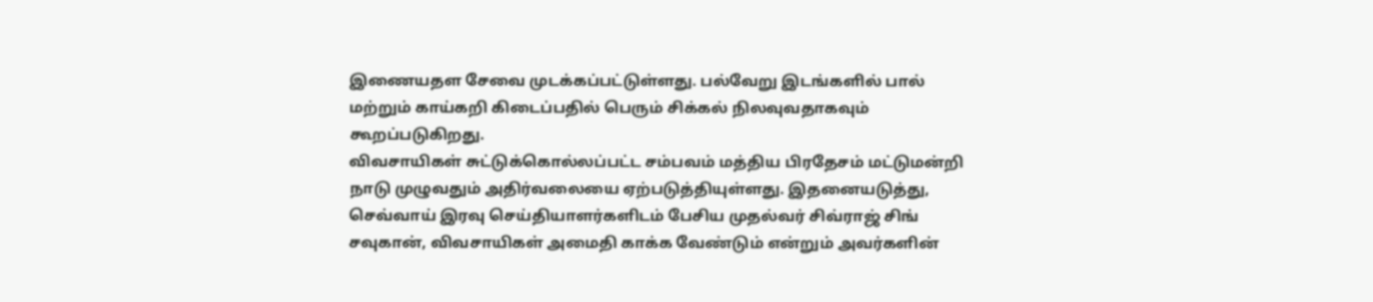இணையதள சேவை முடக்கப்பட்டுள்ளது. பல்வேறு இடங்களில் பால் மற்றும் காய்கறி கிடைப்பதில் பெரும் சிக்கல் நிலவுவதாகவும் கூறப்படுகிறது.
விவசாயிகள் சுட்டுக்கொல்லப்பட்ட சம்பவம் மத்திய பிரதேசம் மட்டுமன்றி நாடு முழுவதும் அதிர்வலையை ஏற்படுத்தியுள்ளது. இதனையடுத்து, செவ்வாய் இரவு செய்தியாளர்களிடம் பேசிய முதல்வர் சிவ்ராஜ் சிங் சவுகான், விவசாயிகள் அமைதி காக்க வேண்டும் என்றும் அவர்களின்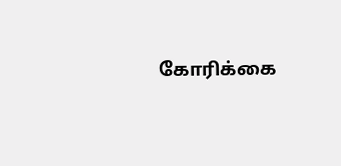கோரிக்கை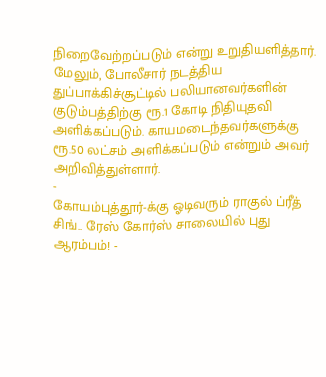நிறைவேற்றப்படும் என்று உறுதியளித்தார்.
மேலும், போலீசார் நடத்திய துப்பாக்கிச்சூட்டில் பலியானவர்களின் குடும்பத்திற்கு ரூ.1 கோடி நிதியுதவி அளிக்கப்படும். காயமடைந்தவர்களுக்கு ரூ.50 லட்சம் அளிக்கப்படும் என்றும் அவர் அறிவித்துள்ளார்.
-
கோயம்புத்தூர்-க்கு ஓடிவரும் ராகுல் ப்ரீத் சிங்.. ரேஸ் கோர்ஸ் சாலையில் புது ஆரம்பம்! -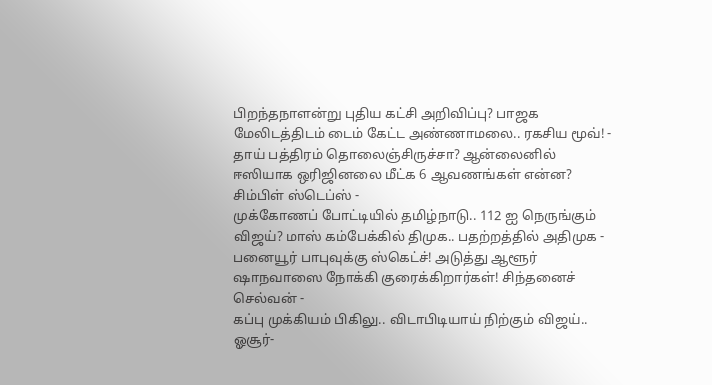பிறந்தநாளன்று புதிய கட்சி அறிவிப்பு? பாஜக மேலிடத்திடம் டைம் கேட்ட அண்ணாமலை.. ரகசிய மூவ்! -
தாய் பத்திரம் தொலைஞ்சிருச்சா? ஆன்லைனில் ஈஸியாக ஒரிஜினலை மீட்க 6 ஆவணங்கள் என்ன? சிம்பிள் ஸ்டெப்ஸ் -
முக்கோணப் போட்டியில் தமிழ்நாடு.. 112 ஐ நெருங்கும் விஜய்? மாஸ் கம்பேக்கில் திமுக.. பதற்றத்தில் அதிமுக -
பனையூர் பாபுவுக்கு ஸ்கெட்ச்! அடுத்து ஆளூர் ஷாநவாஸை நோக்கி குரைக்கிறார்கள்! சிந்தனைச் செல்வன் -
கப்பு முக்கியம் பிகிலு.. விடாபிடியாய் நிற்கும் விஜய்.. ஓசூர்-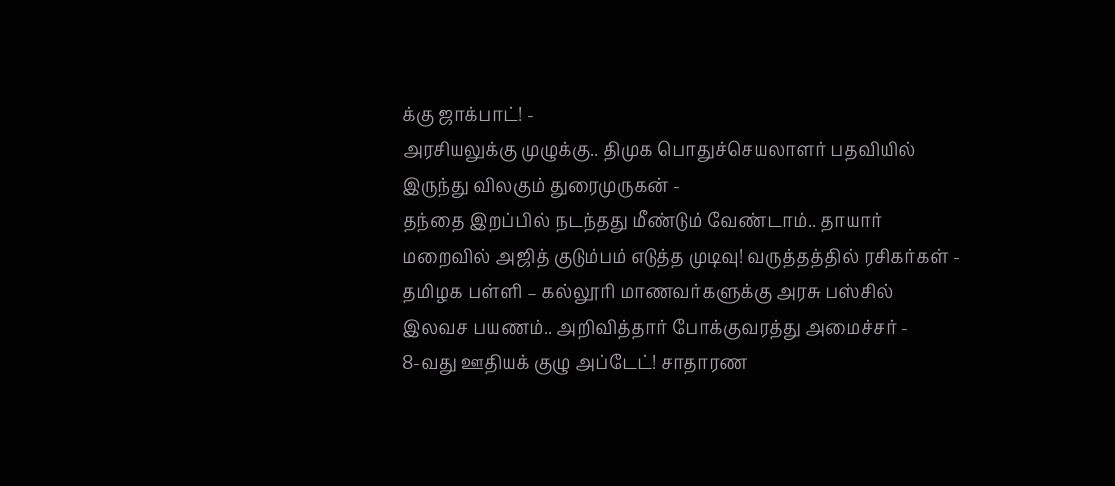க்கு ஜாக்பாட்! -
அரசியலுக்கு முழுக்கு.. திமுக பொதுச்செயலாளர் பதவியில் இருந்து விலகும் துரைமுருகன் -
தந்தை இறப்பில் நடந்தது மீண்டும் வேண்டாம்.. தாயார் மறைவில் அஜித் குடும்பம் எடுத்த முடிவு! வருத்தத்தில் ரசிகர்கள் -
தமிழக பள்ளி – கல்லூரி மாணவர்களுக்கு அரசு பஸ்சில் இலவச பயணம்.. அறிவித்தார் போக்குவரத்து அமைச்சர் -
8-வது ஊதியக் குழு அப்டேட்! சாதாரண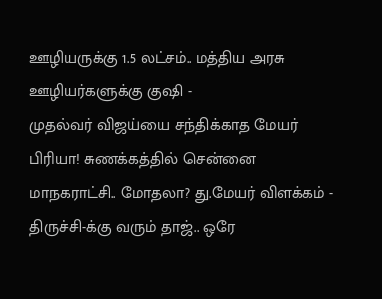ஊழியருக்கு 1.5 லட்சம்.. மத்திய அரசு ஊழியர்களுக்கு குஷி -
முதல்வர் விஜய்யை சந்திக்காத மேயர் பிரியா! சுணக்கத்தில் சென்னை மாநகராட்சி.. மோதலா? து.மேயர் விளக்கம் -
திருச்சி-க்கு வரும் தாஜ்.. ஒரே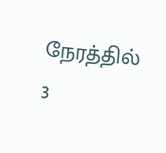நேரத்தில் 3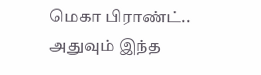மெகா பிராண்ட்.. அதுவும் இந்த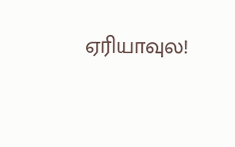ஏரியாவுல!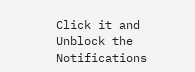Click it and Unblock the Notifications